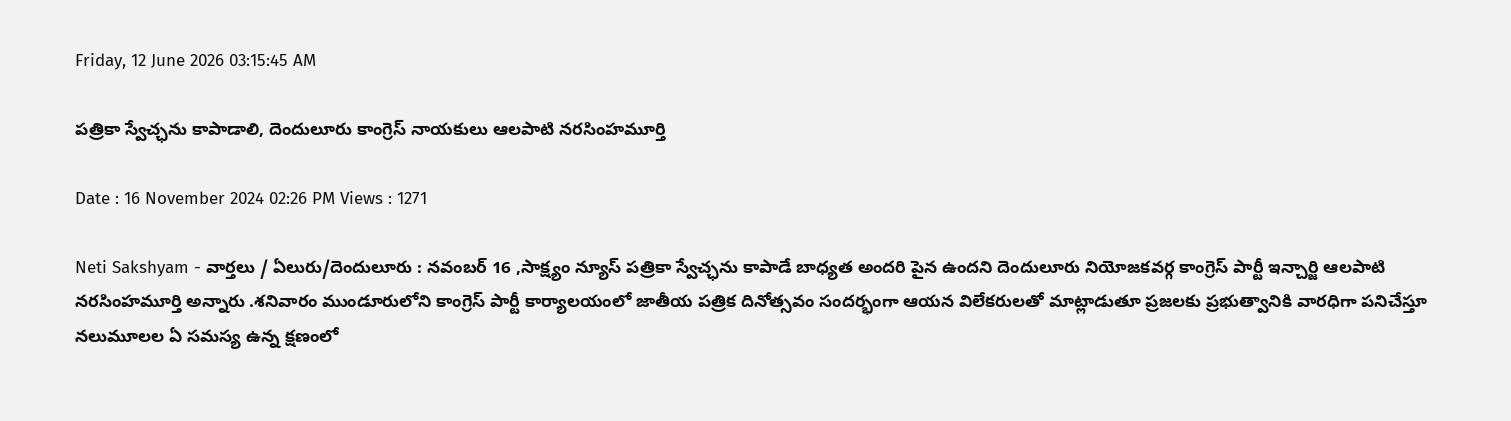Friday, 12 June 2026 03:15:45 AM

పత్రికా స్వేచ్ఛను కాపాడాలి, దెందులూరు కాంగ్రెస్ నాయకులు ఆలపాటి నరసింహమూర్తి

Date : 16 November 2024 02:26 PM Views : 1271

Neti Sakshyam - వార్తలు / ఏలురు/దెందులూరు : నవంబర్ 16 ,సాక్ష్యం న్యూస్ పత్రికా స్వేచ్ఛను కాపాడే బాధ్యత అందరి పైన ఉందని దెందులూరు నియోజకవర్గ కాంగ్రెస్ పార్టీ ఇన్చార్జి ఆలపాటి నరసింహమూర్తి అన్నారు .శనివారం ముండూరులోని కాంగ్రెస్ పార్టీ కార్యాలయంలో జాతీయ పత్రిక దినోత్సవం సందర్భంగా ఆయన విలేకరులతో మాట్లాడుతూ ప్రజలకు ప్రభుత్వానికి వారధిగా పనిచేస్తూ నలుమూలల ఏ సమస్య ఉన్న క్షణంలో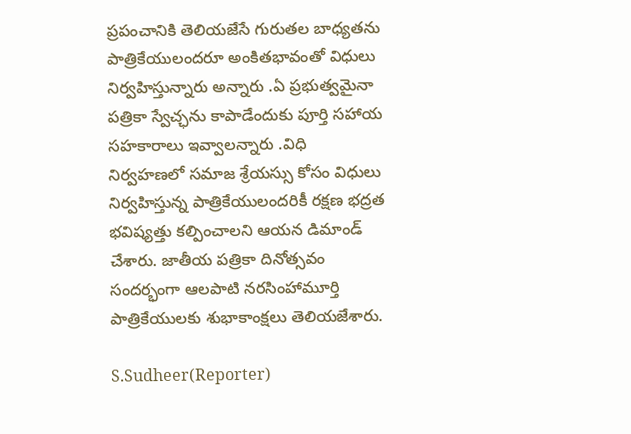ప్రపంచానికి తెలియజేసే గురుతల బాధ్యతను పాత్రికేయులందరూ అంకితభావంతో విధులు నిర్వహిస్తున్నారు అన్నారు .ఏ ప్రభుత్వమైనా పత్రికా స్వేచ్ఛను కాపాడేందుకు పూర్తి సహాయ సహకారాలు ఇవ్వాలన్నారు .విధి నిర్వహణలో సమాజ శ్రేయస్సు కోసం విధులు నిర్వహిస్తున్న పాత్రికేయులందరికీ రక్షణ భద్రత భవిష్యత్తు కల్పించాలని ఆయన డిమాండ్ చేశారు. జాతీయ పత్రికా దినోత్సవం సందర్భంగా ఆలపాటి నరసింహామూర్తి పాత్రికేయులకు శుభాకాంక్షలు తెలియజేశారు.

S.Sudheer(Reporter)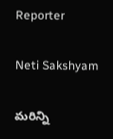Reporter

Neti Sakshyam

మరిన్ని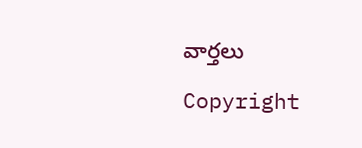వార్తలు

Copyright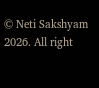© Neti Sakshyam 2026. All right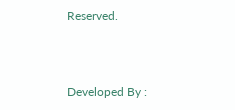Reserved.



Developed By :